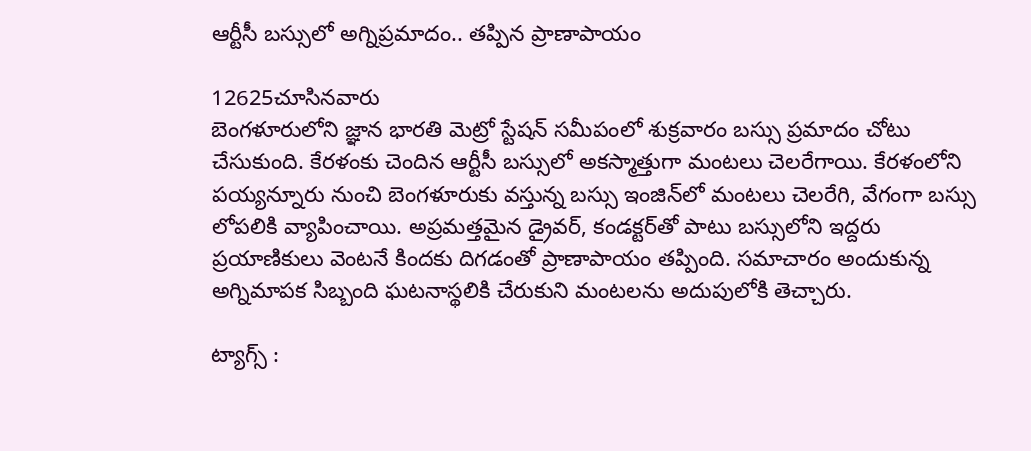ఆర్టీసీ బస్సులో అగ్నిప్రమాదం.. తప్పిన ప్రాణాపాయం

12625చూసినవారు
బెంగళూరులోని జ్ఞాన భారతి మెట్రో స్టేషన్ సమీపంలో శుక్రవారం బస్సు ప్రమాదం చోటు చేసుకుంది. కేరళంకు చెందిన ఆర్టీసీ బస్సులో అకస్మాత్తుగా మంటలు చెలరేగాయి. కేరళంలోని పయ్యన్నూరు నుంచి బెంగళూరుకు వస్తున్న బస్సు ఇంజిన్‌లో మంటలు చెలరేగి, వేగంగా బస్సు లోపలికి వ్యాపించాయి. అప్రమత్తమైన డ్రైవర్, కండక్టర్‌తో పాటు బస్సులోని ఇద్దరు ప్రయాణికులు వెంటనే కిందకు దిగడంతో ప్రాణాపాయం తప్పింది. సమాచారం అందుకున్న అగ్నిమాపక సిబ్బంది ఘటనాస్థలికి చేరుకుని మంటలను అదుపులోకి తెచ్చారు.

ట్యాగ్స్ :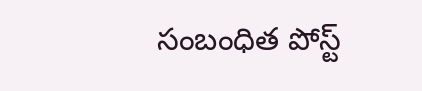సంబంధిత పోస్ట్